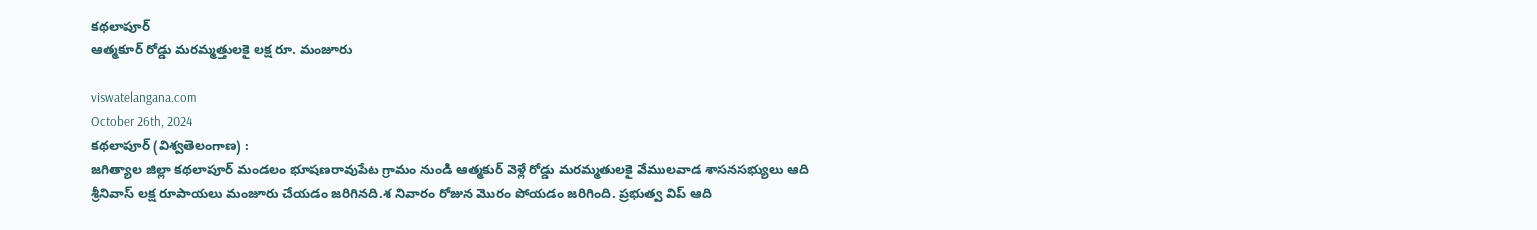కథలాపూర్
ఆత్మకూర్ రోడ్డు మరమ్మత్తులకై లక్ష రూ. మంజూరు

viswatelangana.com
October 26th, 2024
కథలాపూర్ (విశ్వతెలంగాణ) :
జగిత్యాల జిల్లా కథలాపూర్ మండలం భూషణరావుపేట గ్రామం నుండి ఆత్మకుర్ వెళ్లే రోడ్డు మరమ్మతులకై వేములవాడ శాసనసభ్యులు ఆది శ్రీనివాస్ లక్ష రూపాయలు మంజూరు చేయడం జరిగినది.శ నివారం రోజున మొరం పోయడం జరిగింది. ప్రభుత్వ విప్ ఆది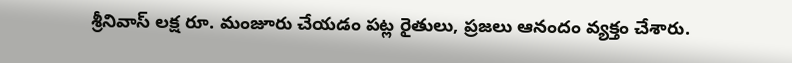శ్రీనివాస్ లక్ష రూ. మంజూరు చేయడం పట్ల రైతులు, ప్రజలు ఆనందం వ్యక్తం చేశారు.